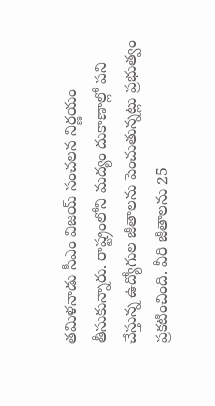తమిళనాడు సీఎం విజయ్ సంచలన నిర్ణయం తీసుకున్నారు. రాష్ట్రంలోని మద్యం దుకాణాల్లో పని చేస్తున్న ఉద్యోగుల జీతాలను పెంచుతున్నట్లు ప్రభుత్వం ప్రకటించింది. వీరి జీతాలను 25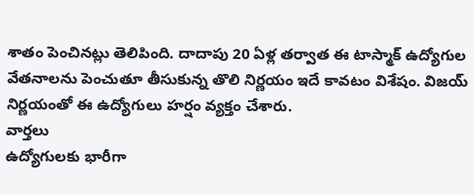శాతం పెంచినట్లు తెలిపింది. దాదాపు 20 ఏళ్ల తర్వాత ఈ టాస్మాక్ ఉద్యోగుల వేతనాలను పెంచుతూ తీసుకున్న తొలి నిర్ణయం ఇదే కావటం విశేషం. విజయ్ నిర్ణయంతో ఈ ఉద్యోగులు హర్షం వ్యక్తం చేశారు.
వార్తలు
ఉద్యోగులకు భారీగా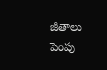జీతాలు పెంపు